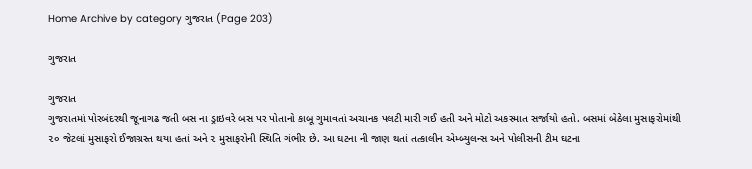Home Archive by category ગુજરાત (Page 203)

ગુજરાત

ગુજરાત
ગુજરાતમાં પોરબંદરથી જૂનાગઢ જતી બસ ના ડ્રાઇવરે બસ પર પોતાનો કાબૂ ગુમાવતાં અચાનક પલટી મારી ગઈ હતી અને મોટો અકસ્માત સર્જાયો હતો. બસમાં બેઠેલા મુસાફરોમાંથી ૨૦ જેટલાં મુસાફરો ઈજાગ્રસ્ત થયા હતાં અને ૨ મુસાફરોની સ્થિતિ ગંભીર છે. આ ઘટના ની જાણ થતાં તત્કાલીન એમ્બ્યુલન્સ અને પોલીસની ટીમ ઘટના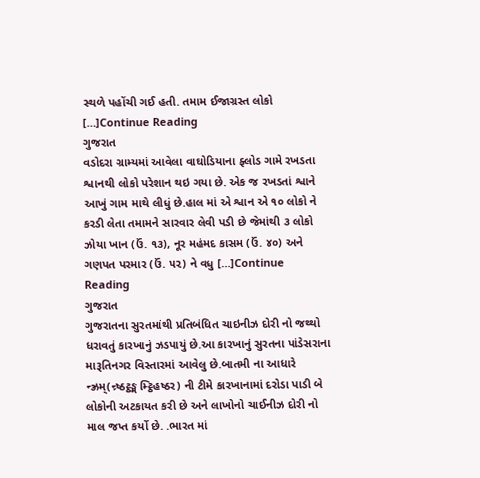સ્થળે પહોંચી ગઈ હતી. તમામ ઈજાગ્રસ્ત લોકો […]Continue Reading
ગુજરાત
વડોદરા ગ્રામ્યમાં આવેલા વાઘોડિયાના ફ્લોડ ગામે રખડતા શ્વાનથી લોકો પરેશાન થઇ ગયા છે. એક જ રખડતાં શ્વાને આખું ગામ માથે લીધું છે.હાલ માં એ શ્વાન એ ૧૦ લોકો ને કરડી લેતા તમામને સારવાર લેવી પડી છે જેમાંથી ૩ લોકો ઝોયા ખાન (ઉં. ૧૩), નૂર મહંમદ કાસમ (ઉં. ૪૦) અને ગણપત પરમાર (ઉં. ૫૨) ને વધુ […]Continue Reading
ગુજરાત
ગુજરાતના સુરતમાંથી પ્રતિબંધિત ચાઇનીઝ દોરી નો જથ્થો ધરાવતું કારખાનું ઝડપાયું છે.આ કારખાનું સુરતના પાંડેસરાના મારૂતિનગર વિસ્તારમાં આવેલુ છે.બાતમી ના આધારે ન્ઝ્રમ્(ન્ર્ષ્ઠટ્ઠઙ્મ મ્ટ્ઠિહષ્ઠર) ની ટીમે કારખાનામાં દરોડા પાડી બે લોકોની અટકાયત કરી છે અને લાખોનો ચાઈનીઝ દોરી નો માલ જપ્ત કર્યો છે. .ભારત માં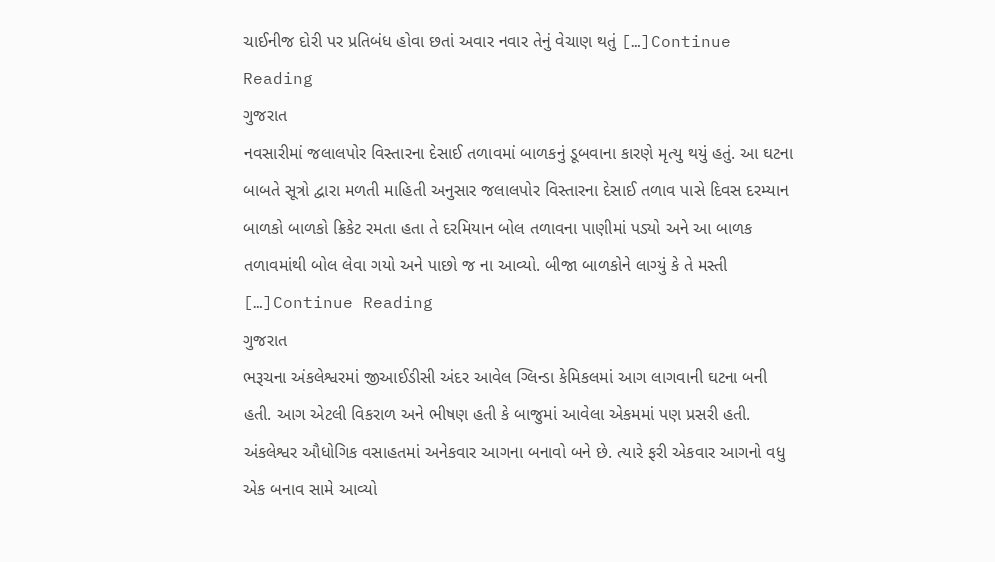ચાઈનીજ દોરી પર પ્રતિબંધ હોવા છતાં અવાર નવાર તેનું વેચાણ થતું […]Continue Reading
ગુજરાત
નવસારીમાં જલાલપોર વિસ્તારના દેસાઈ તળાવમાં બાળકનું ડૂબવાના કારણે મૃત્યુ થયું હતું. આ ઘટના બાબતે સૂત્રો દ્વારા મળતી માહિતી અનુસાર જલાલપોર વિસ્તારના દેસાઈ તળાવ પાસે દિવસ દરમ્યાન બાળકો બાળકો ક્રિકેટ રમતા હતા તે દરમિયાન બોલ તળાવના પાણીમાં પડ્યો અને આ બાળક તળાવમાંથી બોલ લેવા ગયો અને પાછો જ ના આવ્યો. બીજા બાળકોને લાગ્યું કે તે મસ્તી […]Continue Reading
ગુજરાત
ભરૂચના અંકલેશ્વરમાં જીઆઈડીસી અંદર આવેલ ગ્લિન્ડા કેમિકલમાં આગ લાગવાની ઘટના બની હતી. આગ એટલી વિકરાળ અને ભીષણ હતી કે બાજુમાં આવેલા એકમમાં પણ પ્રસરી હતી. અંકલેશ્વર ઔધોગિક વસાહતમાં અનેકવાર આગના બનાવો બને છે. ત્યારે ફરી એકવાર આગનો વધુ એક બનાવ સામે આવ્યો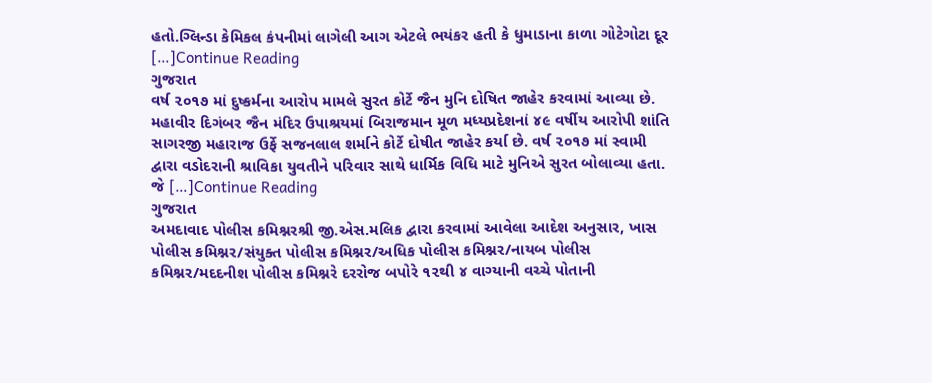હતો.ગ્લિન્ડા કેમિકલ કંપનીમાં લાગેલી આગ એટલે ભયંકર હતી કે ધુમાડાના કાળા ગોટેગોટા દૂર […]Continue Reading
ગુજરાત
વર્ષ ૨૦૧૭ માં દુષ્કર્મના આરોપ મામલે સુરત કોર્ટે જૈન મુનિ દોષિત જાહેર કરવામાં આવ્યા છે. મહાવીર દિગંબર જૈન મંદિર ઉપાશ્રયમાં બિરાજમાન મૂળ મધ્યપ્રદેશનાં ૪૯ વર્ષીય આરોપી શાંતિ સાગરજી મહારાજ ઉર્ફે સજનલાલ શર્માને કોર્ટે દોષીત જાહેર કર્યા છે. વર્ષ ૨૦૧૭ માં સ્વામી દ્વારા વડોદરાની શ્રાવિકા યુવતીને પરિવાર સાથે ધાર્મિક વિધિ માટે મુનિએ સુરત બોલાવ્યા હતા. જે […]Continue Reading
ગુજરાત
અમદાવાદ પોલીસ કમિશ્નરશ્રી જી.એસ.મલિક દ્વારા કરવામાં આવેલા આદેશ અનુસાર, ખાસ પોલીસ કમિશ્નર/સંયુક્ત પોલીસ કમિશ્નર/અધિક પોલીસ કમિશ્નર/નાયબ પોલીસ કમિશ્નર/મદદનીશ પોલીસ કમિશ્નરે દરરોજ બપોરે ૧૨થી ૪ વાગ્યાની વચ્ચે પોતાની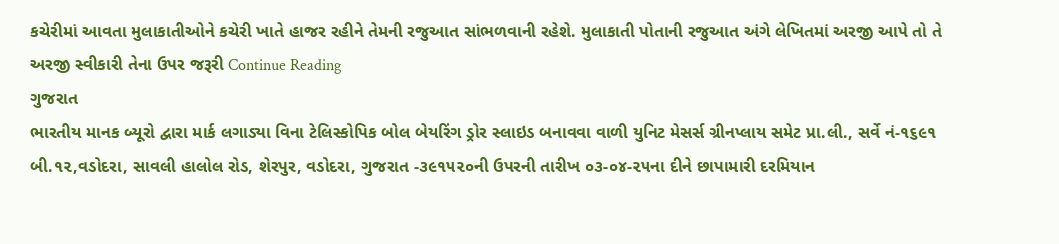કચેરીમાં આવતા મુલાકાતીઓને કચેરી ખાતે હાજર રહીને તેમની રજુઆત સાંભળવાની રહેશે. મુલાકાતી પોતાની રજુઆત અંગે લેખિતમાં અરજી આપે તો તે અરજી સ્વીકારી તેના ઉપર જરૂરી Continue Reading
ગુજરાત
ભારતીય માનક બ્યૂરો દ્વારા માર્ક લગાડ્યા વિના ટેલિસ્કોપિક બોલ બેયરિંગ ડ્રોર સ્લાઇડ બનાવવા વાળી યુનિટ મેસર્સ ગ્રીનપ્લાય સમેટ પ્રા.લી., સર્વે નં-૧૬૯૧ બી.૧૨,વડોદરા, સાવલી હાલોલ રોડ, શેરપુર, વડોદરા, ગુજરાત -૩૯૧૫૨૦ની ઉપરની તારીખ ૦૩-૦૪-૨૫ના દીને છાપામારી દરમિયાન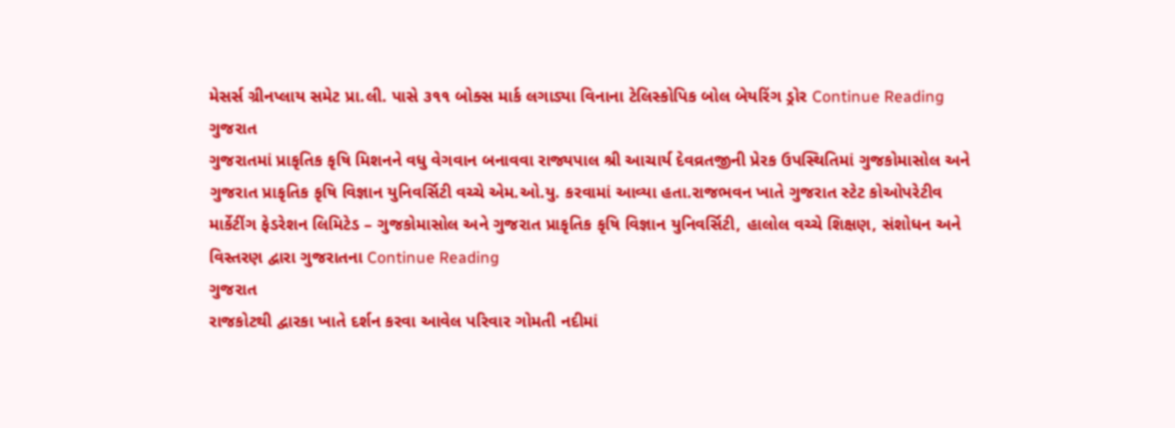મેસર્સ ગ્રીનપ્લાય સમેટ પ્રા.લી. પાસે ૩૧૧ બોક્સ માર્ક લગાડ્યા વિનાના ટેલિસ્કોપિક બોલ બેયરિંગ ડ્રોર Continue Reading
ગુજરાત
ગુજરાતમાં પ્રાકૃતિક કૃષિ મિશનને વધુ વેગવાન બનાવવા રાજ્યપાલ શ્રી આચાર્ય દેવવ્રતજીની પ્રેરક ઉપસ્થિતિમાં ગુજકોમાસોલ અને ગુજરાત પ્રાકૃતિક કૃષિ વિજ્ઞાન યુનિવર્સિટી વચ્ચે એમ.ઓ.યુ. કરવામાં આવ્યા હતા.રાજભવન ખાતે ગુજરાત સ્ટેટ કોઓપરેટીવ માર્કેટીંગ ફેડરેશન લિમિટેડ – ગુજકોમાસોલ અને ગુજરાત પ્રાકૃતિક કૃષિ વિજ્ઞાન યુનિવર્સિટી, હાલોલ વચ્ચે શિક્ષણ, સંશોધન અને વિસ્તરણ દ્વારા ગુજરાતના Continue Reading
ગુજરાત
રાજકોટથી દ્વારકા ખાતે દર્શન કરવા આવેલ પરિવાર ગોમતી નદીમાં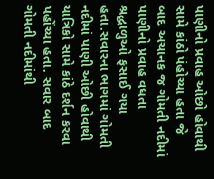પાણીનો પ્રવાહ ઓછો હોવાથી સામે કાંઠો પંહોચ્યા હતા જે બાદ અચાનક જ ગોમતી નદીમાં પાણીનો પ્રવાહ વધતા શ્રદ્ધાળુઓ ફસાઈ ગયા હતા.સવારના ભાગમાં ગોમતી નદીમાં પાણી ઓછી હોવાથી યાત્રિકો સામે કાંઠે દર્શન કરવા પહોંચ્યા હતા. સવાર બાદ ગોમતી નદીમાંથી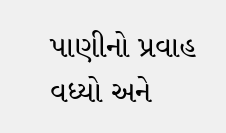પાણીનો પ્રવાહ વધ્યો અને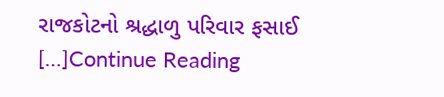રાજકોટનો શ્રદ્ધાળુ પરિવાર ફસાઈ […]Continue Reading